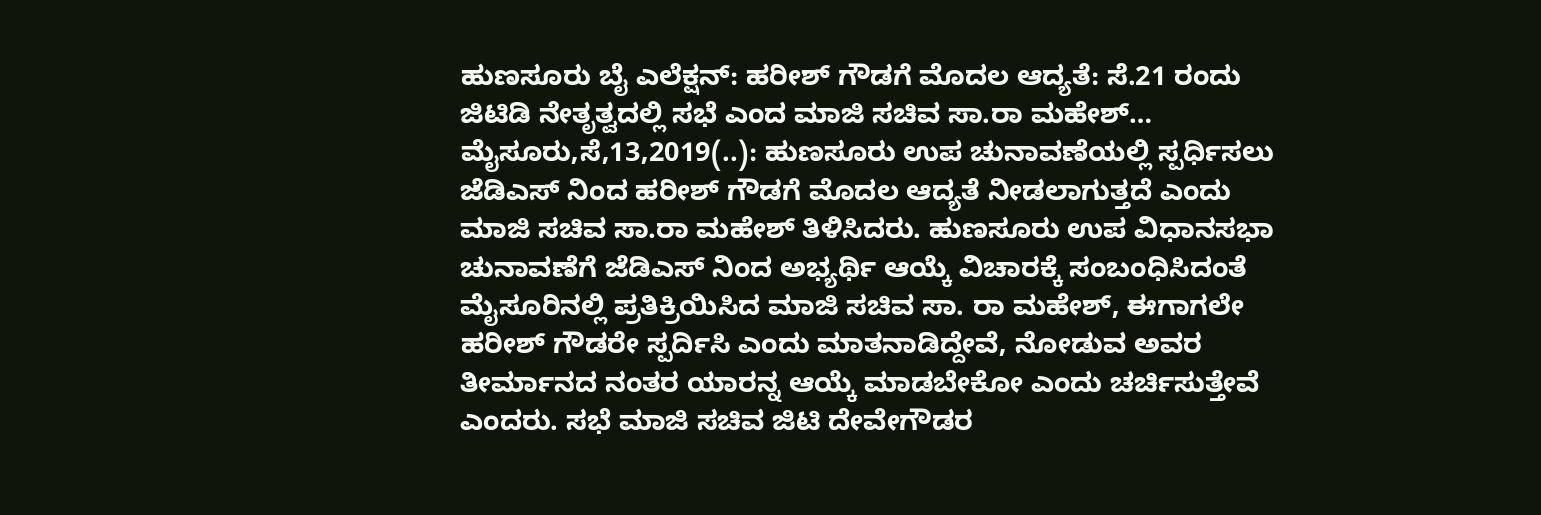ಹುಣಸೂರು ಬೈ ಎಲೆಕ್ಷನ್: ಹರೀಶ್ ಗೌಡಗೆ ಮೊದಲ ಆದ್ಯತೆ: ಸೆ.21 ರಂದು ಜಿಟಿಡಿ ನೇತೃತ್ವದಲ್ಲಿ ಸಭೆ ಎಂದ ಮಾಜಿ ಸಚಿವ ಸಾ.ರಾ ಮಹೇಶ್… ಮೈಸೂರು,ಸೆ,13,2019(..): ಹುಣಸೂರು ಉಪ ಚುನಾವಣೆಯಲ್ಲಿ ಸ್ಪರ್ಧಿಸಲು ಜೆಡಿಎಸ್ ನಿಂದ ಹರೀಶ್ ಗೌಡಗೆ ಮೊದಲ ಆದ್ಯತೆ ನೀಡಲಾಗುತ್ತದೆ ಎಂದು ಮಾಜಿ ಸಚಿವ ಸಾ.ರಾ ಮಹೇಶ್ ತಿಳಿಸಿದರು. ಹುಣಸೂರು ಉಪ ವಿಧಾನಸಭಾ ಚುನಾವಣೆಗೆ ಜೆಡಿಎಸ್ ನಿಂದ ಅಭ್ಯರ್ಥಿ ಆಯ್ಕೆ ವಿಚಾರಕ್ಕೆ ಸಂಬಂಧಿಸಿದಂತೆ ಮೈಸೂರಿನಲ್ಲಿ ಪ್ರತಿಕ್ರಿಯಿಸಿದ ಮಾಜಿ ಸಚಿವ ಸಾ. ರಾ ಮಹೇಶ್, ಈಗಾಗಲೇ ಹರೀಶ್ ಗೌಡರೇ ಸ್ಪರ್ದಿಸಿ ಎಂದು ಮಾತನಾಡಿದ್ದೇವೆ, ನೋಡುವ ಅವರ ತೀರ್ಮಾನದ ನಂತರ ಯಾರನ್ನ ಆಯ್ಕೆ ಮಾಡಬೇಕೋ ಎಂದು ಚರ್ಚಿಸುತ್ತೇವೆ ಎಂದರು. ಸಭೆ ಮಾಜಿ ಸಚಿವ ಜಿಟಿ ದೇವೇಗೌಡರ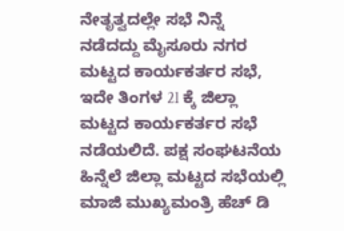ನೇತೃತ್ವದಲ್ಲೇ ಸಭೆ ನಿನ್ನೆ ನಡೆದದ್ದು ಮೈಸೂರು ನಗರ ಮಟ್ಟದ ಕಾರ್ಯಕರ್ತರ ಸಭೆ, ಇದೇ ತಿಂಗಳ 2l ಕ್ಕೆ ಜಿಲ್ಲಾ ಮಟ್ಟದ ಕಾರ್ಯಕರ್ತರ ಸಭೆ ನಡೆಯಲಿದೆ. ಪಕ್ಷ ಸಂಘಟನೆಯ ಹಿನ್ನೆಲೆ ಜಿಲ್ಲಾ ಮಟ್ಟದ ಸಭೆಯಲ್ಲಿ ಮಾಜಿ ಮುಖ್ಯಮಂತ್ರಿ ಹೆಚ್ ಡಿ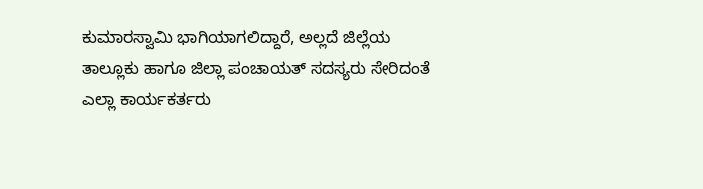ಕುಮಾರಸ್ವಾಮಿ ಭಾಗಿಯಾಗಲಿದ್ದಾರೆ, ಅಲ್ಲದೆ ಜಿಲ್ಲೆಯ ತಾಲ್ಲೂಕು ಹಾಗೂ ಜಿಲ್ಲಾ ಪಂಚಾಯತ್ ಸದಸ್ಯರು ಸೇರಿದಂತೆ ಎಲ್ಲಾ ಕಾರ್ಯಕರ್ತರು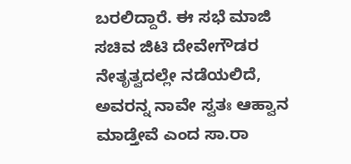ಬರಲಿದ್ದಾರೆ. ಈ ಸಭೆ ಮಾಜಿ ಸಚಿವ ಜಿಟಿ ದೇವೇಗೌಡರ ನೇತೃತ್ವದಲ್ಲೇ ನಡೆಯಲಿದೆ, ಅವರನ್ನ ನಾವೇ ಸ್ವತಃ ಆಹ್ವಾನ ಮಾಡ್ತೇವೆ ಎಂದ ಸಾ.ರಾ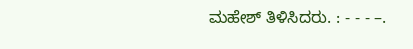ಮಹೇಶ್ ತಿಳಿಸಿದರು. : - - - –.